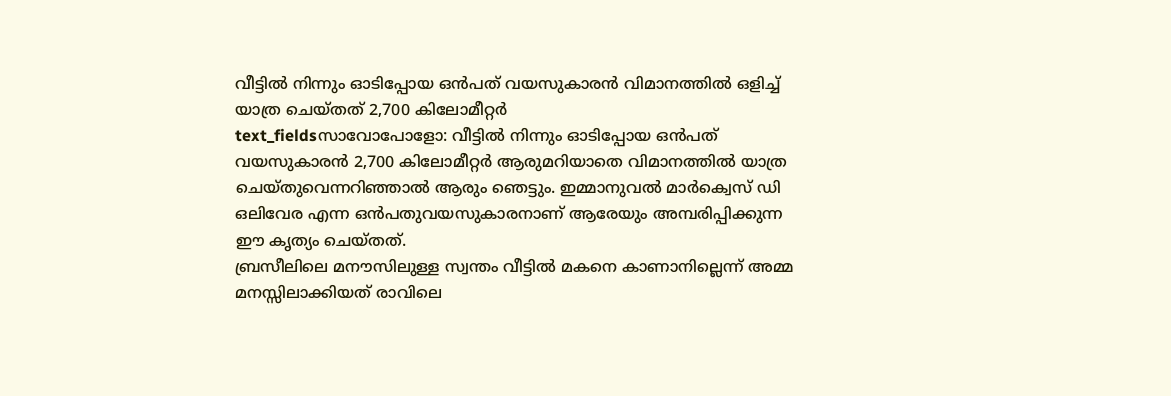വീട്ടിൽ നിന്നും ഓടിപ്പോയ ഒൻപത് വയസുകാരൻ വിമാനത്തിൽ ഒളിച്ച് യാത്ര ചെയ്തത് 2,700 കിലോമീറ്റർ
text_fieldsസാവോപോളോ: വീട്ടിൽ നിന്നും ഓടിപ്പോയ ഒൻപത് വയസുകാരൻ 2,700 കിലോമീറ്റർ ആരുമറിയാതെ വിമാനത്തിൽ യാത്ര ചെയ്തുവെന്നറിഞ്ഞാൽ ആരും ഞെട്ടും. ഇമ്മാനുവൽ മാർക്വെസ് ഡി ഒലിവേര എന്ന ഒൻപതുവയസുകാരനാണ് ആരേയും അമ്പരിപ്പിക്കുന്ന ഈ കൃത്യം ചെയ്തത്.
ബ്രസീലിലെ മനൗസിലുള്ള സ്വന്തം വീട്ടിൽ മകനെ കാണാനില്ലെന്ന് അമ്മ മനസ്സിലാക്കിയത് രാവിലെ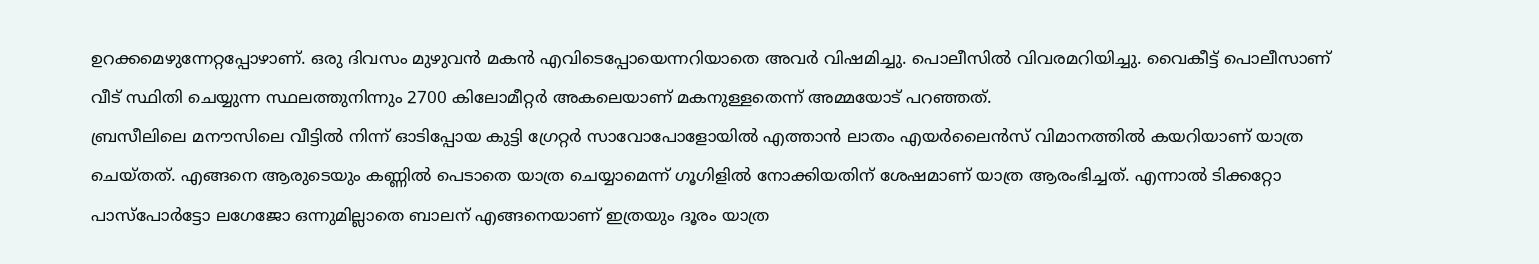ഉറക്കമെഴുന്നേറ്റപ്പോഴാണ്. ഒരു ദിവസം മുഴുവൻ മകൻ എവിടെപ്പോയെന്നറിയാതെ അവർ വിഷമിച്ചു. പൊലീസിൽ വിവരമറിയിച്ചു. വൈകീട്ട് പൊലീസാണ് വീട് സ്ഥിതി ചെയ്യുന്ന സ്ഥലത്തുനിന്നും 2700 കിലോമീറ്റർ അകലെയാണ് മകനുള്ളതെന്ന് അമ്മയോട് പറഞ്ഞത്.
ബ്രസീലിലെ മനൗസിലെ വീട്ടിൽ നിന്ന് ഓടിപ്പോയ കുട്ടി ഗ്രേറ്റർ സാവോപോളോയിൽ എത്താൻ ലാതം എയർലൈൻസ് വിമാനത്തിൽ കയറിയാണ് യാത്ര ചെയ്തത്. എങ്ങനെ ആരുടെയും കണ്ണിൽ പെടാതെ യാത്ര ചെയ്യാമെന്ന് ഗൂഗിളിൽ നോക്കിയതിന് ശേഷമാണ് യാത്ര ആരംഭിച്ചത്. എന്നാൽ ടിക്കറ്റോ പാസ്പോർട്ടോ ലഗേജോ ഒന്നുമില്ലാതെ ബാലന് എങ്ങനെയാണ് ഇത്രയും ദൂരം യാത്ര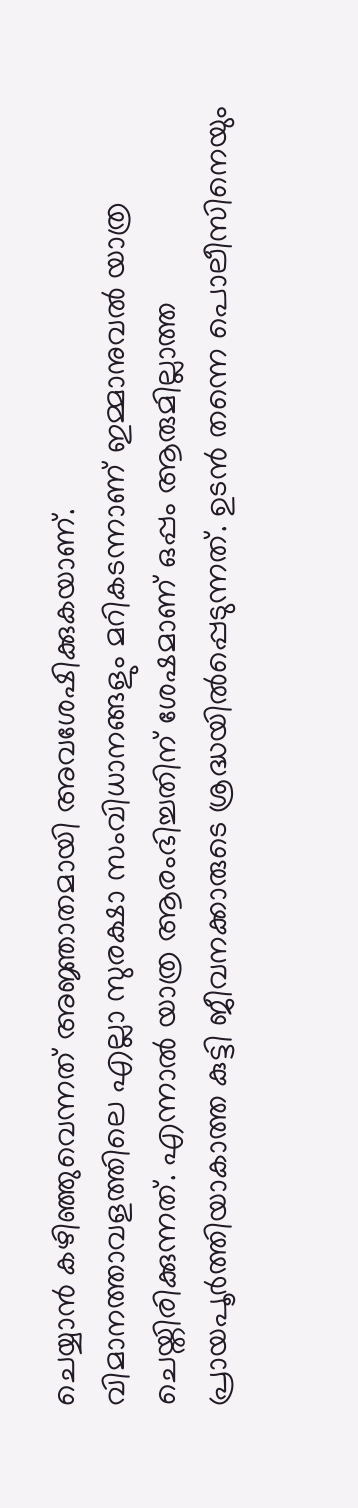ചെയ്യാൻ കഴിഞ്ഞുവെന്നത് അജ്ഞാതമായി അവശേഷിക്കുകയാണ്.
വിമാനത്താവളത്തിലെ എല്ലാ സുരക്ഷാ സംവിധാനങ്ങളും മറികടന്നാണ് ഇമ്മാനുവൽ യാത്ര ചെയ്തിരിക്കുന്നത്. എന്നാൽ യാത്ര ആരംഭിച്ചതിന് ശേഷമാണ് ഒപ്പം ആരുമില്ലാത്ത പ്രായപൂർത്തിയാകാത്ത കുട്ടി ജീവനക്കാരുടെ ശ്രദ്ധയിൽപ്പെടുന്നത്. ഉടൻ തന്നെ പൊലീസിനെയും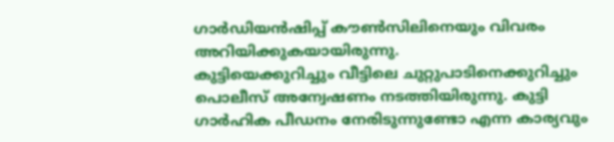ഗാർഡിയൻഷിപ്പ് കൗൺസിലിനെയും വിവരം അറിയിക്കുകയായിരുന്നു.
കുട്ടിയെക്കുറിച്ചും വീട്ടിലെ ചുറ്റുപാടിനെക്കുറിച്ചും പൊലീസ് അന്വേഷണം നടത്തിയിരുന്നു. കുട്ടി ഗാർഹിക പീഡനം നേരിടുന്നുണ്ടോ എന്ന കാര്യവും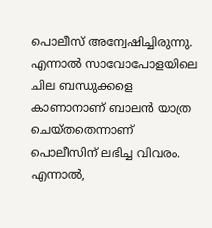പൊലീസ് അന്വേഷിച്ചിരുന്നു. എന്നാൽ സാവോപോളയിലെ ചില ബന്ധുക്കളെ കാണാനാണ് ബാലൻ യാത്ര ചെയ്തതെന്നാണ് പൊലീസിന് ലഭിച്ച വിവരം.
എന്നാൽ,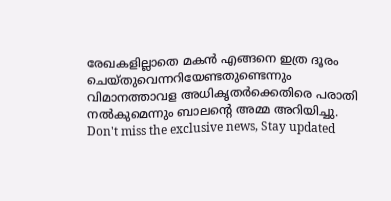രേഖകളില്ലാതെ മകൻ എങ്ങനെ ഇത്ര ദൂരം ചെയ്തുവെന്നറിയേണ്ടതുണ്ടെന്നും വിമാനത്താവള അധികൃതർക്കെതിരെ പരാതി നൽകുമെന്നും ബാലന്റെ അമ്മ അറിയിച്ചു.
Don't miss the exclusive news, Stay updated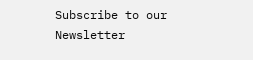Subscribe to our Newsletter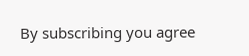By subscribing you agree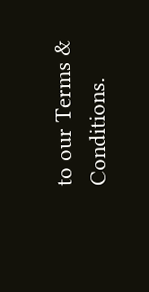to our Terms & Conditions.